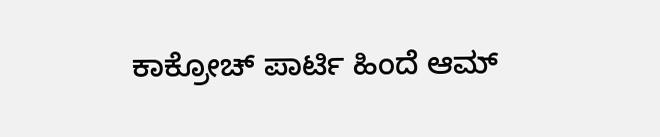ಕಾಕ್ರೋಚ್ ಪಾರ್ಟಿ ಹಿಂದೆ ಆಮ್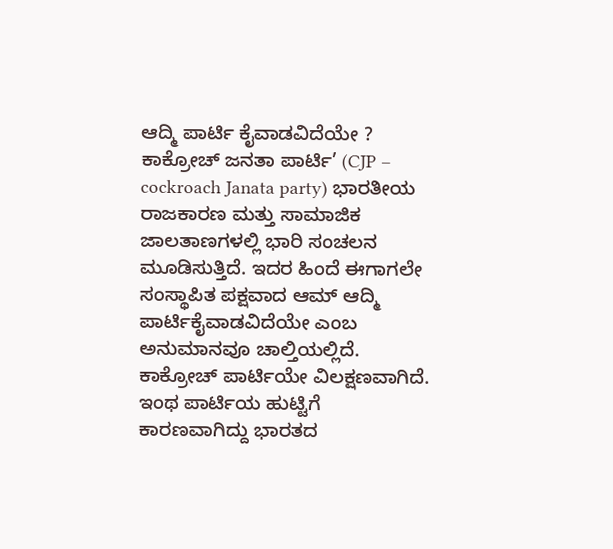ಆದ್ಮಿ ಪಾರ್ಟಿ ಕೈವಾಡವಿದೆಯೇ ?
ಕಾಕ್ರೋಚ್ ಜನತಾ ಪಾರ್ಟಿ’ (CJP – cockroach Janata party) ಭಾರತೀಯ ರಾಜಕಾರಣ ಮತ್ತು ಸಾಮಾಜಿಕ ಜಾಲತಾಣಗಳಲ್ಲಿ ಭಾರಿ ಸಂಚಲನ ಮೂಡಿಸುತ್ತಿದೆ. ಇದರ ಹಿಂದೆ ಈಗಾಗಲೇ ಸಂಸ್ಥಾಪಿತ ಪಕ್ಷವಾದ ಆಮ್ ಆದ್ಮಿ ಪಾರ್ಟಿಕೈವಾಡವಿದೆಯೇ ಎಂಬ ಅನುಮಾನವೂ ಚಾಲ್ತಿಯಲ್ಲಿದೆ.
ಕಾಕ್ರೋಚ್ ಪಾರ್ಟಿಯೇ ವಿಲಕ್ಷಣವಾಗಿದೆ. ಇಂಥ ಪಾರ್ಟಿಯ ಹುಟ್ಟಿಗೆ ಕಾರಣವಾಗಿದ್ದು ಭಾರತದ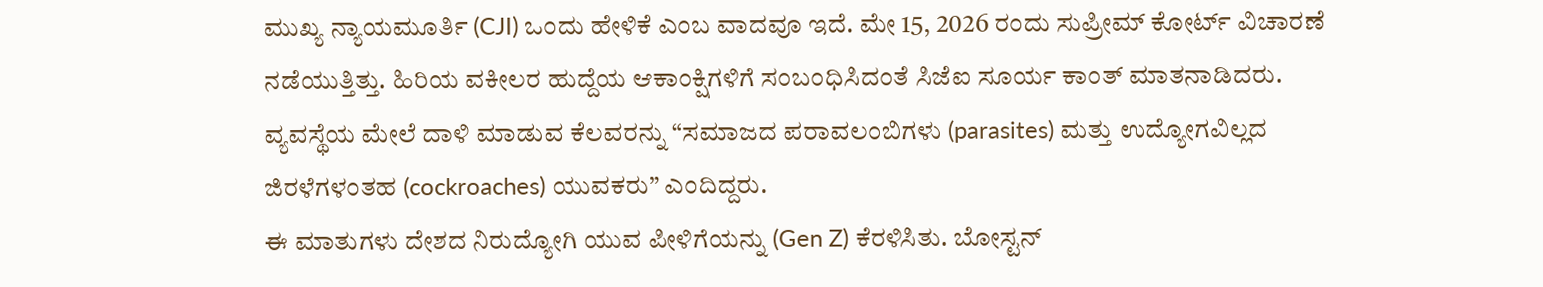ಮುಖ್ಯ ನ್ಯಾಯಮೂರ್ತಿ (CJI) ಒಂದು ಹೇಳಿಕೆ ಎಂಬ ವಾದವೂ ಇದೆ. ಮೇ 15, 2026 ರಂದು ಸುಪ್ರೀಮ್ ಕೋರ್ಟ್ ವಿಚಾರಣೆ ನಡೆಯುತ್ತಿತ್ತು. ಹಿರಿಯ ವಕೀಲರ ಹುದ್ದೆಯ ಆಕಾಂಕ್ಷಿಗಳಿಗೆ ಸಂಬಂಧಿಸಿದಂತೆ ಸಿಜೆಐ ಸೂರ್ಯ ಕಾಂತ್ ಮಾತನಾಡಿದರು. ವ್ಯವಸ್ಥೆಯ ಮೇಲೆ ದಾಳಿ ಮಾಡುವ ಕೆಲವರನ್ನು “ಸಮಾಜದ ಪರಾವಲಂಬಿಗಳು (parasites) ಮತ್ತು ಉದ್ಯೋಗವಿಲ್ಲದ ಜಿರಳೆಗಳಂತಹ (cockroaches) ಯುವಕರು” ಎಂದಿದ್ದರು.
ಈ ಮಾತುಗಳು ದೇಶದ ನಿರುದ್ಯೋಗಿ ಯುವ ಪೀಳಿಗೆಯನ್ನು (Gen Z) ಕೆರಳಿಸಿತು. ಬೋಸ್ಟನ್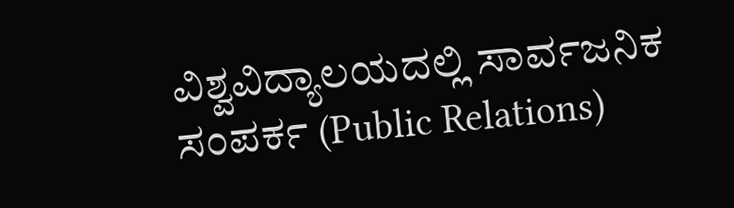ವಿಶ್ವವಿದ್ಯಾಲಯದಲ್ಲಿ ಸಾರ್ವಜನಿಕ ಸಂಪರ್ಕ (Public Relations)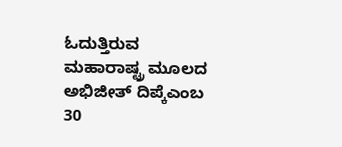ಓದುತ್ತಿರುವ ಮಹಾರಾಷ್ಟ್ರ ಮೂಲದ ಅಭಿಜೀತ್ ದಿಪ್ಕೆಎಂಬ 30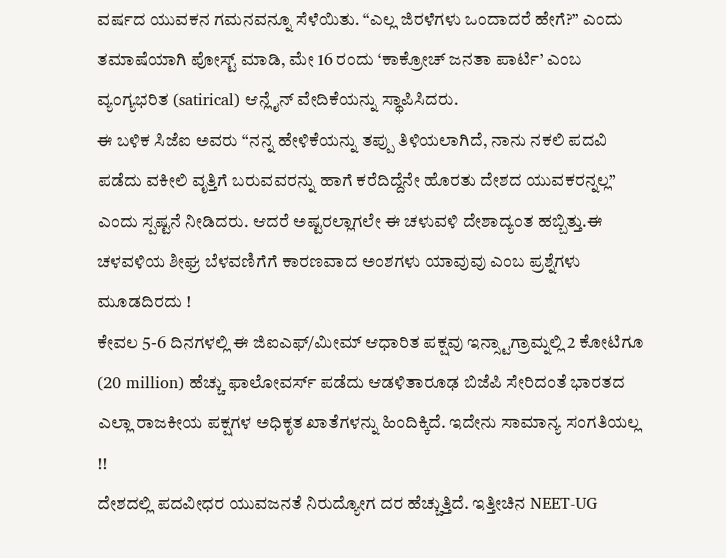ವರ್ಷದ ಯುವಕನ ಗಮನವನ್ನೂ ಸೆಳೆಯಿತು. “ಎಲ್ಲ ಜಿರಳೆಗಳು ಒಂದಾದರೆ ಹೇಗೆ?” ಎಂದು ತಮಾಷೆಯಾಗಿ ಪೋಸ್ಟ್ ಮಾಡಿ, ಮೇ 16 ರಂದು ‘ಕಾಕ್ರೋಚ್ ಜನತಾ ಪಾರ್ಟಿ’ ಎಂಬ ವ್ಯಂಗ್ಯಭರಿತ (satirical) ಆನ್ಲೈನ್ ವೇದಿಕೆಯನ್ನು ಸ್ಥಾಪಿಸಿದರು.
ಈ ಬಳಿಕ ಸಿಜೆಐ ಅವರು “ನನ್ನ ಹೇಳಿಕೆಯನ್ನು ತಪ್ಪು ತಿಳಿಯಲಾಗಿದೆ, ನಾನು ನಕಲಿ ಪದವಿ ಪಡೆದು ವಕೀಲಿ ವೃತ್ತಿಗೆ ಬರುವವರನ್ನು ಹಾಗೆ ಕರೆದಿದ್ದೆನೇ ಹೊರತು ದೇಶದ ಯುವಕರನ್ನಲ್ಲ” ಎಂದು ಸ್ಪಷ್ಟನೆ ನೀಡಿದರು. ಆದರೆ ಅಷ್ಟರಲ್ಲಾಗಲೇ ಈ ಚಳುವಳಿ ದೇಶಾದ್ಯಂತ ಹಬ್ಬಿತ್ತು.ಈ ಚಳವಳಿಯ ಶೀಘ್ರ ಬೆಳವಣಿಗೆಗೆ ಕಾರಣವಾದ ಅಂಶಗಳು ಯಾವುವು ಎಂಬ ಪ್ರಶ್ನೆಗಳು ಮೂಡದಿರದು !
ಕೇವಲ 5-6 ದಿನಗಳಲ್ಲಿ ಈ ಜಿಐಎಫ್/ಮೀಮ್ ಆಧಾರಿತ ಪಕ್ಷವು ಇನ್ಸ್ಟಾಗ್ರಾಮ್ನಲ್ಲಿ 2 ಕೋಟಿಗೂ (20 million) ಹೆಚ್ಚು ಫಾಲೋವರ್ಸ್ ಪಡೆದು ಆಡಳಿತಾರೂಢ ಬಿಜೆಪಿ ಸೇರಿದಂತೆ ಭಾರತದ ಎಲ್ಲಾ ರಾಜಕೀಯ ಪಕ್ಷಗಳ ಅಧಿಕೃತ ಖಾತೆಗಳನ್ನು ಹಿಂದಿಕ್ಕಿದೆ. ಇದೇನು ಸಾಮಾನ್ಯ ಸಂಗತಿಯಲ್ಲ !!
ದೇಶದಲ್ಲಿ ಪದವೀಧರ ಯುವಜನತೆ ನಿರುದ್ಯೋಗ ದರ ಹೆಚ್ಚುತ್ತಿದೆ. ಇತ್ತೀಚಿನ NEET-UG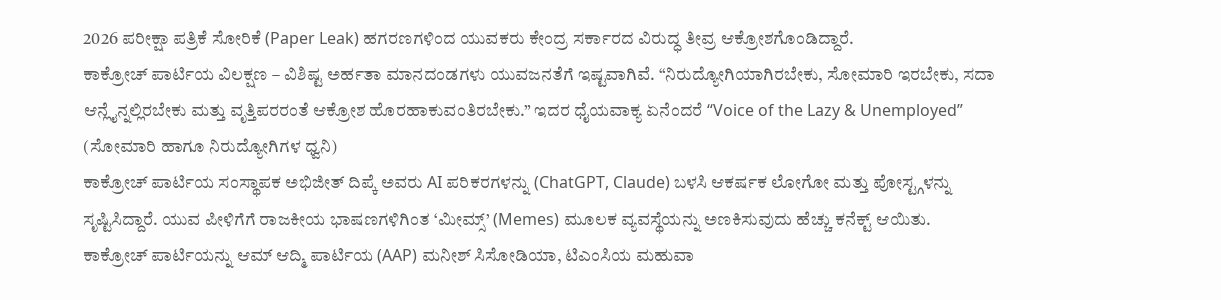2026 ಪರೀಕ್ಷಾ ಪತ್ರಿಕೆ ಸೋರಿಕೆ (Paper Leak) ಹಗರಣಗಳಿಂದ ಯುವಕರು ಕೇಂದ್ರ ಸರ್ಕಾರದ ವಿರುದ್ಧ ತೀವ್ರ ಆಕ್ರೋಶಗೊಂಡಿದ್ದಾರೆ.
ಕಾಕ್ರೋಚ್ ಪಾರ್ಟಿಯ ವಿಲಕ್ಷಣ – ವಿಶಿಷ್ಟ ಅರ್ಹತಾ ಮಾನದಂಡಗಳು ಯುವಜನತೆಗೆ ಇಷ್ಟವಾಗಿವೆ. “ನಿರುದ್ಯೋಗಿಯಾಗಿರಬೇಕು, ಸೋಮಾರಿ ಇರಬೇಕು, ಸದಾ ಆನ್ಲೈನ್ನಲ್ಲಿರಬೇಕು ಮತ್ತು ವೃತ್ತಿಪರರಂತೆ ಆಕ್ರೋಶ ಹೊರಹಾಕುವಂತಿರಬೇಕು.” ಇದರ ಧೈಯವಾಕ್ಯ ಏನೆಂದರೆ “Voice of the Lazy & Unemployed” (ಸೋಮಾರಿ ಹಾಗೂ ನಿರುದ್ಯೋಗಿಗಳ ಧ್ವನಿ)
ಕಾಕ್ರೋಚ್ ಪಾರ್ಟಿಯ ಸಂಸ್ಥಾಪಕ ಅಭಿಜೀತ್ ದಿಪ್ಕೆ ಅವರು AI ಪರಿಕರಗಳನ್ನು (ChatGPT, Claude) ಬಳಸಿ ಆಕರ್ಷಕ ಲೋಗೋ ಮತ್ತು ಪೋಸ್ಟ್ಗಳನ್ನು ಸೃಷ್ಟಿಸಿದ್ದಾರೆ. ಯುವ ಪೀಳಿಗೆಗೆ ರಾಜಕೀಯ ಭಾಷಣಗಳಿಗಿಂತ ‘ಮೀಮ್ಸ್’ (Memes) ಮೂಲಕ ವ್ಯವಸ್ಥೆಯನ್ನು ಅಣಕಿಸುವುದು ಹೆಚ್ಚು ಕನೆಕ್ಟ್ ಆಯಿತು.
ಕಾಕ್ರೋಚ್ ಪಾರ್ಟಿಯನ್ನು ಆಮ್ ಆದ್ಮಿ ಪಾರ್ಟಿಯ (AAP) ಮನೀಶ್ ಸಿಸೋಡಿಯಾ, ಟಿಎಂಸಿಯ ಮಹುವಾ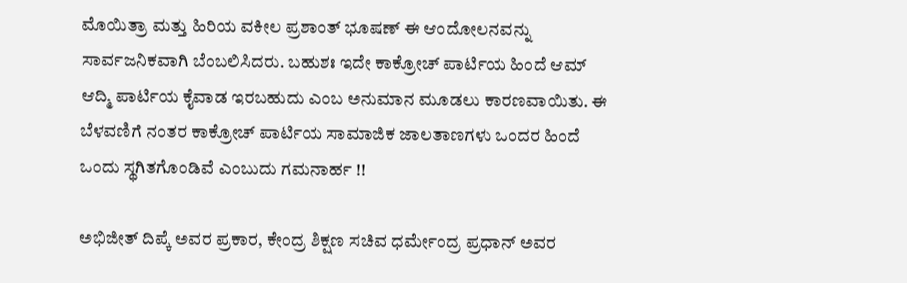ಮೊಯಿತ್ರಾ ಮತ್ತು ಹಿರಿಯ ವಕೀಲ ಪ್ರಶಾಂತ್ ಭೂಷಣ್ ಈ ಆಂದೋಲನವನ್ನು ಸಾರ್ವಜನಿಕವಾಗಿ ಬೆಂಬಲಿಸಿದರು. ಬಹುಶಃ ಇದೇ ಕಾಕ್ರೋಚ್ ಪಾರ್ಟಿಯ ಹಿಂದೆ ಆಮ್ ಆದ್ಮಿ ಪಾರ್ಟಿಯ ಕೈವಾಡ ಇರಬಹುದು ಎಂಬ ಅನುಮಾನ ಮೂಡಲು ಕಾರಣವಾಯಿತು. ಈ ಬೆಳವಣಿಗೆ ನಂತರ ಕಾಕ್ರೋಚ್ ಪಾರ್ಟಿಯ ಸಾಮಾಜಿಕ ಜಾಲತಾಣಗಳು ಒಂದರ ಹಿಂದೆ ಒಂದು ಸ್ಥಗಿತಗೊಂಡಿವೆ ಎಂಬುದು ಗಮನಾರ್ಹ !!

ಅಭಿಜೀತ್ ದಿಪ್ಕೆ ಅವರ ಪ್ರಕಾರ, ಕೇಂದ್ರ ಶಿಕ್ಷಣ ಸಚಿವ ಧರ್ಮೇಂದ್ರ ಪ್ರಧಾನ್ ಅವರ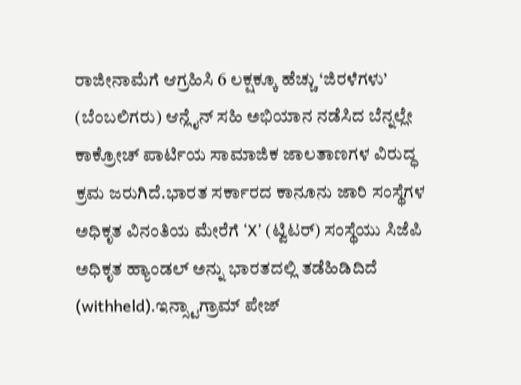ರಾಜೀನಾಮೆಗೆ ಆಗ್ರಹಿಸಿ 6 ಲಕ್ಷಕ್ಕೂ ಹೆಚ್ಚು ‘ಜಿರಳೆಗಳು’ (ಬೆಂಬಲಿಗರು) ಆನ್ಲೈನ್ ಸಹಿ ಅಭಿಯಾನ ನಡೆಸಿದ ಬೆನ್ನಲ್ಲೇ ಕಾಕ್ರೋಚ್ ಪಾರ್ಟಿಯ ಸಾಮಾಜಿಕ ಜಾಲತಾಣಗಳ ವಿರುದ್ಧ ಕ್ರಮ ಜರುಗಿದೆ.ಭಾರತ ಸರ್ಕಾರದ ಕಾನೂನು ಜಾರಿ ಸಂಸ್ಥೆಗಳ ಅಧಿಕೃತ ವಿನಂತಿಯ ಮೇರೆಗೆ ‘X’ (ಟ್ವಿಟರ್) ಸಂಸ್ಥೆಯು ಸಿಜೆಪಿ ಅಧಿಕೃತ ಹ್ಯಾಂಡಲ್ ಅನ್ನು ಭಾರತದಲ್ಲಿ ತಡೆಹಿಡಿದಿದೆ (withheld).ಇನ್ಸ್ಟಾಗ್ರಾಮ್ ಪೇಜ್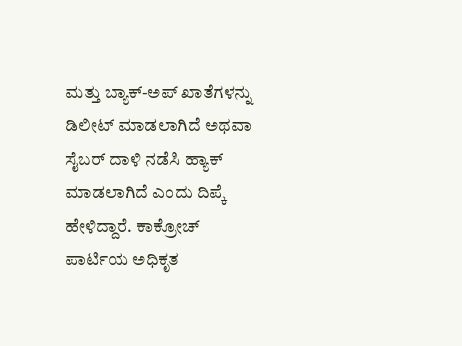ಮತ್ತು ಬ್ಯಾಕ್-ಅಪ್ ಖಾತೆಗಳನ್ನು ಡಿಲೀಟ್ ಮಾಡಲಾಗಿದೆ ಅಥವಾ ಸೈಬರ್ ದಾಳಿ ನಡೆಸಿ ಹ್ಯಾಕ್ ಮಾಡಲಾಗಿದೆ ಎಂದು ದಿಪ್ಕೆ ಹೇಳಿದ್ದಾರೆ. ಕಾಕ್ರೋಚ್ ಪಾರ್ಟಿಯ ಅಧಿಕೃತ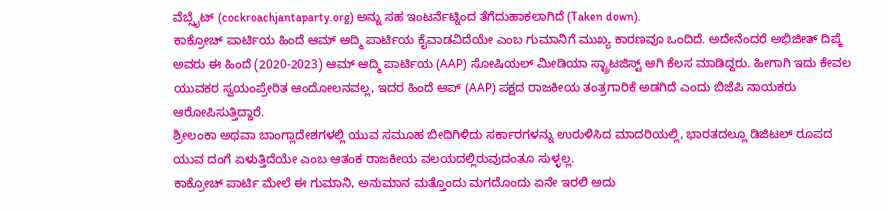ವೆಬ್ಸೈಟ್ (cockroachjantaparty.org) ಅನ್ನು ಸಹ ಇಂಟರ್ನೆಟ್ನಿಂದ ತೆಗೆದುಹಾಕಲಾಗಿದೆ (Taken down).
ಕಾಕ್ರೋಚ್ ಪಾರ್ಟಿಯ ಹಿಂದೆ ಆಮ್ ಆದ್ಮಿ ಪಾರ್ಟಿಯ ಕೈವಾಡವಿದೆಯೇ ಎಂಬ ಗುಮಾನಿಗೆ ಮುಖ್ಯ ಕಾರಣವೂ ಒಂದಿದೆ. ಅದೇನೆಂದರೆ ಅಭಿಜೀತ್ ದಿಪ್ಕೆ ಅವರು ಈ ಹಿಂದೆ (2020-2023) ಆಮ್ ಆದ್ಮಿ ಪಾರ್ಟಿಯ (AAP) ಸೋಷಿಯಲ್ ಮೀಡಿಯಾ ಸ್ಟ್ರಾಟಜಿಸ್ಟ್ ಆಗಿ ಕೆಲಸ ಮಾಡಿದ್ದರು. ಹೀಗಾಗಿ ಇದು ಕೇವಲ ಯುವಕರ ಸ್ವಯಂಪ್ರೇರಿತ ಆಂದೋಲನವಲ್ಲ, ಇದರ ಹಿಂದೆ ಆಪ್ (AAP) ಪಕ್ಷದ ರಾಜಕೀಯ ತಂತ್ರಗಾರಿಕೆ ಅಡಗಿದೆ ಎಂದು ಬಿಜೆಪಿ ನಾಯಕರು ಆರೋಪಿಸುತ್ತಿದ್ದಾರೆ.
ಶ್ರೀಲಂಕಾ ಅಥವಾ ಬಾಂಗ್ಲಾದೇಶಗಳಲ್ಲಿ ಯುವ ಸಮೂಹ ಬೀದಿಗಿಳಿದು ಸರ್ಕಾರಗಳನ್ನು ಉರುಳಿಸಿದ ಮಾದರಿಯಲ್ಲಿ, ಭಾರತದಲ್ಲೂ ಡಿಜಿಟಲ್ ರೂಪದ ಯುವ ದಂಗೆ ಏಳುತ್ತಿದೆಯೇ ಎಂಬ ಆತಂಕ ರಾಜಕೀಯ ವಲಯದಲ್ಲಿರುವುದಂತೂ ಸುಳ್ಳಲ್ಲ.
ಕಾಕ್ರೋಚ್ ಪಾರ್ಟಿ ಮೇಲೆ ಈ ಗುಮಾನಿ, ಅನುಮಾನ ಮತ್ತೊಂದು ಮಗದೊಂದು ಏನೇ ಇರಲಿ ಅದು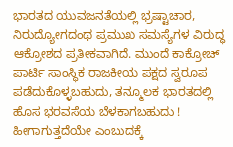ಭಾರತದ ಯುವಜನತೆಯಲ್ಲಿ ಭ್ರಷ್ಟಾಚಾರ, ನಿರುದ್ಯೋಗದಂಥ ಪ್ರಮುಖ ಸಮಸ್ಯೆಗಳ ವಿರುದ್ಧ ಆಕ್ರೋಶದ ಪ್ರತೀಕವಾಗಿದೆ. ಮುಂದೆ ಕಾಕ್ರೋಚ್ ಪಾರ್ಟಿ ಸಾಂಸ್ಥಿಕ ರಾಜಕೀಯ ಪಕ್ಷದ ಸ್ವರೂಪ ಪಡೆದುಕೊಳ್ಳಬಹುದು, ತನ್ಮೂಲಕ ಭಾರತದಲ್ಲಿ ಹೊಸ ಭರವಸೆಯ ಬೆಳಕಾಗಬಹುದು ! ಹೀಗಾಗುತ್ತದೆಯೇ ಎಂಬುದಕ್ಕೆ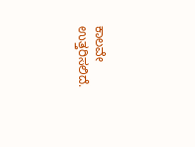ಕಾಲವೇ ಉತ್ತರಿಸಲಿದೆ.